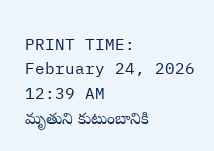PRINT TIME: February 24, 2026 12:39 AM
మృతుని కుటుంబానికి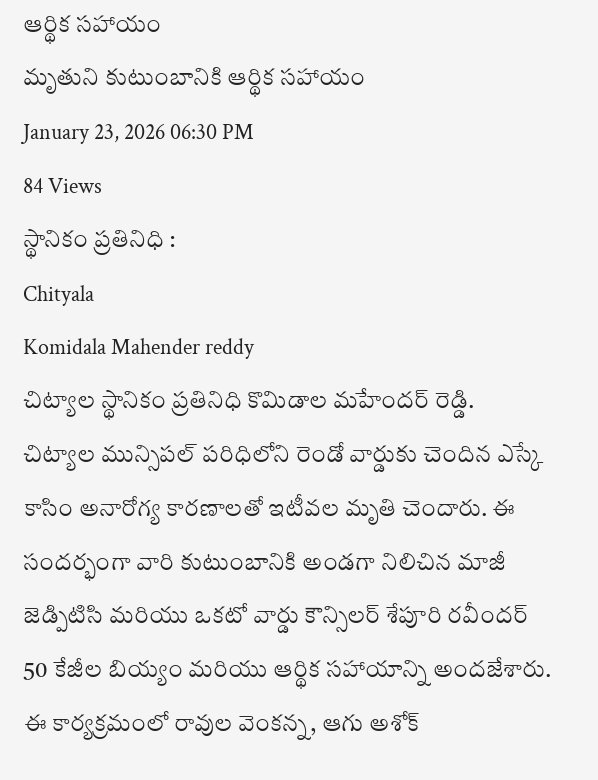ఆర్థిక సహాయం
మృతుని కుటుంబానికి ఆర్థిక సహాయం
January 23, 2026 06:30 PM
84 Views
స్థానికం ప్రతినిధి :
Chityala
Komidala Mahender reddy
చిట్యాల స్థానికం ప్రతినిధి కొమిడాల మహేందర్ రెడ్డి.
చిట్యాల మున్సిపల్ పరిధిలోని రెండో వార్డుకు చెందిన ఎస్కే కాసిం అనారోగ్య కారణాలతో ఇటీవల మృతి చెందారు. ఈ సందర్భంగా వారి కుటుంబానికి అండగా నిలిచిన మాజీ జెడ్పిటిసి మరియు ఒకటో వార్డు కౌన్సిలర్ శేపూరి రవీందర్ 50 కేజీల బియ్యం మరియు ఆర్థిక సహాయాన్ని అందజేశారు.
ఈ కార్యక్రమంలో రావుల వెంకన్న, ఆగు అశోక్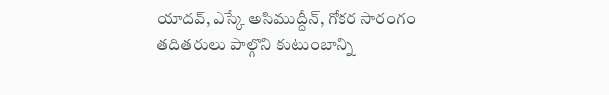యాదవ్, ఎస్కే అసిముద్దీన్, గోకర సారంగం తదితరులు పాల్గొని కుటుంబాన్ని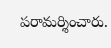పరామర్శించారు.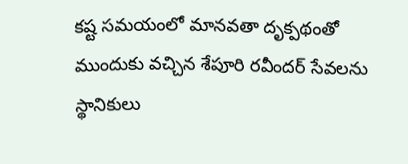కష్ట సమయంలో మానవతా దృక్పథంతో ముందుకు వచ్చిన శేపూరి రవీందర్ సేవలను స్థానికులు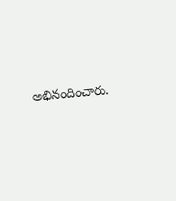అభినందించారు.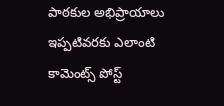పాఠకుల అభిప్రాయాలు
ఇప్పటివరకు ఎలాంటి కామెంట్స్ పోస్ట్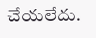చేయలేదు.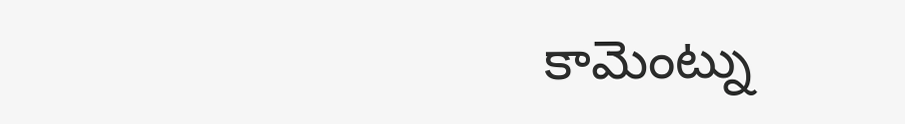కామెంట్ను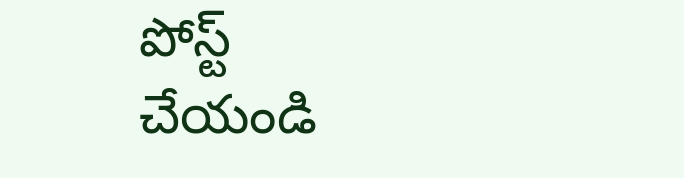పోస్ట్ చేయండి